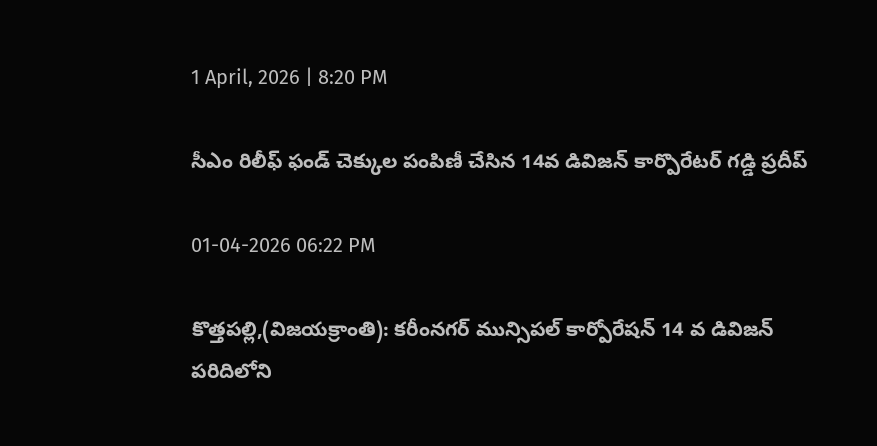1 April, 2026 | 8:20 PM

సీఎం రిలీఫ్ ఫండ్ చెక్కుల పంపిణీ చేసిన 14వ డివిజన్ కార్పొరేటర్ గడ్డి ప్రదీప్

01-04-2026 06:22 PM

కొత్తపల్లి,(విజయక్రాంతి): కరీంనగర్ మున్సిపల్ కార్పోరేషన్ 14 వ డివిజన్ పరిదిలోని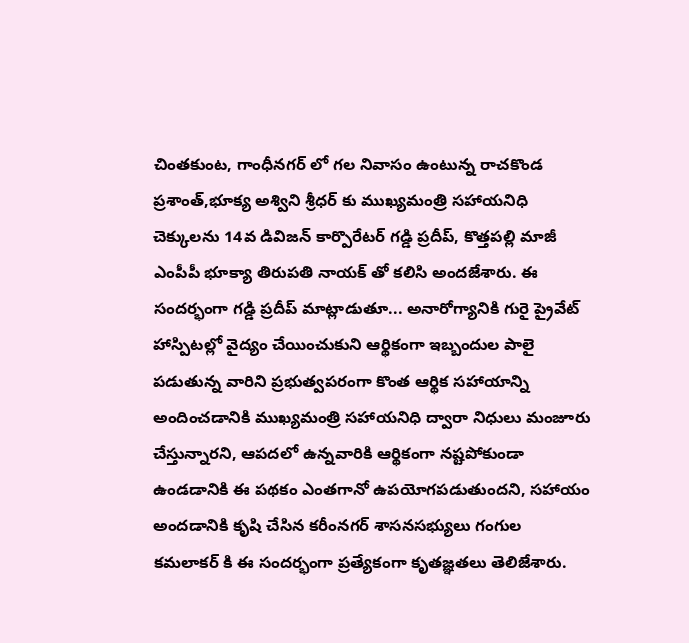చింతకుంట, గాంధీనగర్ లో గల నివాసం ఉంటున్న రాచకొండ ప్రశాంత్,భూక్య అశ్విని శ్రీధర్ కు ముఖ్యమంత్రి సహాయనిధి చెక్కులను 14వ డివిజన్ కార్పొరేటర్ గడ్డి ప్రదీప్, కొత్తపల్లి మాజీ ఎంపీపీ భూక్యా తిరుపతి నాయక్ తో కలిసి అందజేశారు. ఈ సందర్భంగా గడ్డి ప్రదీప్ మాట్లాడుతూ... అనారోగ్యానికి గురై ప్రైవేట్ హాస్పిటల్లో వైద్యం చేయించుకుని ఆర్థికంగా ఇబ్బందుల పాలై పడుతున్న వారిని ప్రభుత్వపరంగా కొంత ఆర్థిక సహాయాన్ని అందించడానికి ముఖ్యమంత్రి సహాయనిధి ద్వారా నిధులు మంజూరు చేస్తున్నారని, ఆపదలో ఉన్నవారికి ఆర్థికంగా నష్టపోకుండా ఉండడానికి ఈ పథకం ఎంతగానో ఉపయోగపడుతుందని, సహాయం అందడానికి కృషి చేసిన కరీంనగర్ శాసనసభ్యులు గంగుల కమలాకర్ కి ఈ సందర్భంగా ప్రత్యేకంగా కృతజ్ఞతలు తెలిజేశారు.